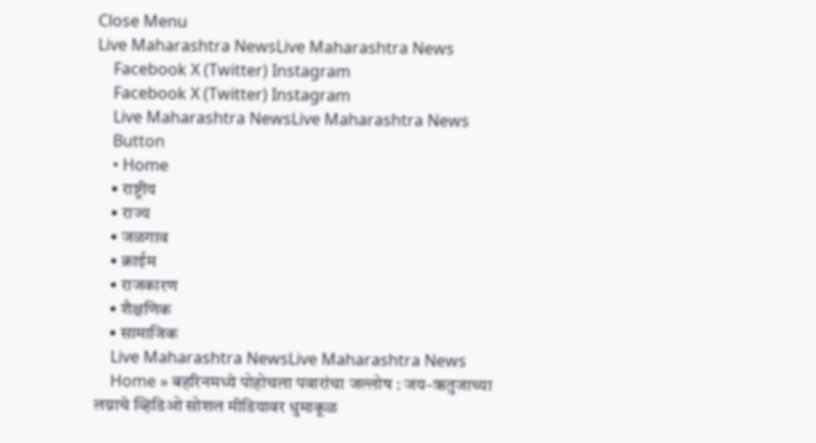Close Menu
Live Maharashtra NewsLive Maharashtra News
    Facebook X (Twitter) Instagram
    Facebook X (Twitter) Instagram
    Live Maharashtra NewsLive Maharashtra News
    Button
    • Home
    • राष्ट्रीय
    • राज्य
    • जळगाव
    • क्राईम
    • राजकारण
    • शैक्षणिक
    • सामाजिक
    Live Maharashtra NewsLive Maharashtra News
    Home » बहरिनमध्ये पोहोचला पवारांचा जल्लोष : जय–ऋतुजाच्या लग्नाचे व्हिडिओ सोशल मीडियावर धुमाकूळ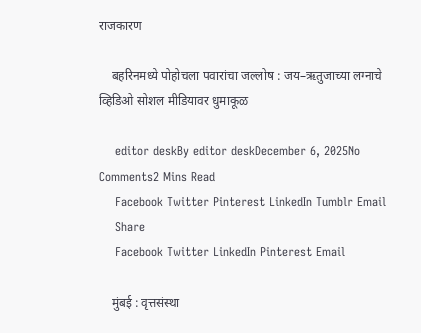राजकारण

    बहरिनमध्ये पोहोचला पवारांचा जल्लोष : जय–ऋतुजाच्या लग्नाचे व्हिडिओ सोशल मीडियावर धुमाकूळ

    editor deskBy editor deskDecember 6, 2025No Comments2 Mins Read
    Facebook Twitter Pinterest LinkedIn Tumblr Email
    Share
    Facebook Twitter LinkedIn Pinterest Email

    मुंबई : वृत्तसंस्था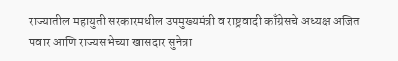राज्यातील महायुती सरकारमधील उपमुख्यमंत्री व राष्ट्रवादी काँग्रेसचे अध्यक्ष अजित पवार आणि राज्यसभेच्या खासदार सुनेत्रा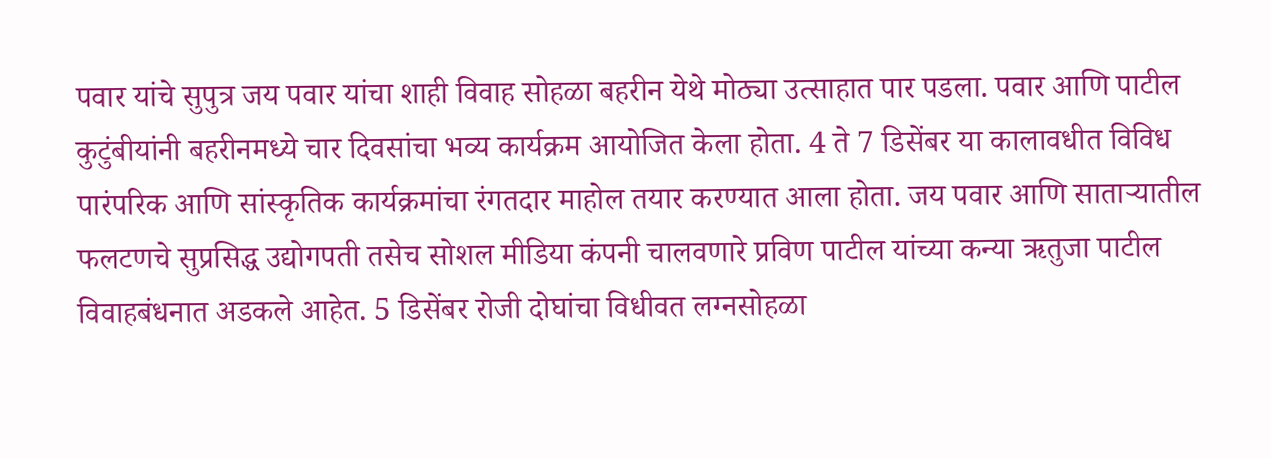पवार यांचे सुपुत्र जय पवार यांचा शाही विवाह सोहळा बहरीन येथे मोठ्या उत्साहात पार पडला. पवार आणि पाटील कुटुंबीयांनी बहरीनमध्ये चार दिवसांचा भव्य कार्यक्रम आयोजित केला होता. 4 ते 7 डिसेंबर या कालावधीत विविध पारंपरिक आणि सांस्कृतिक कार्यक्रमांचा रंगतदार माहोल तयार करण्यात आला होता. जय पवार आणि साताऱ्यातील फलटणचे सुप्रसिद्ध उद्योगपती तसेच सोशल मीडिया कंपनी चालवणारे प्रविण पाटील यांच्या कन्या ऋतुजा पाटील विवाहबंधनात अडकले आहेत. 5 डिसेंबर रोजी दोघांचा विधीवत लग्नसोहळा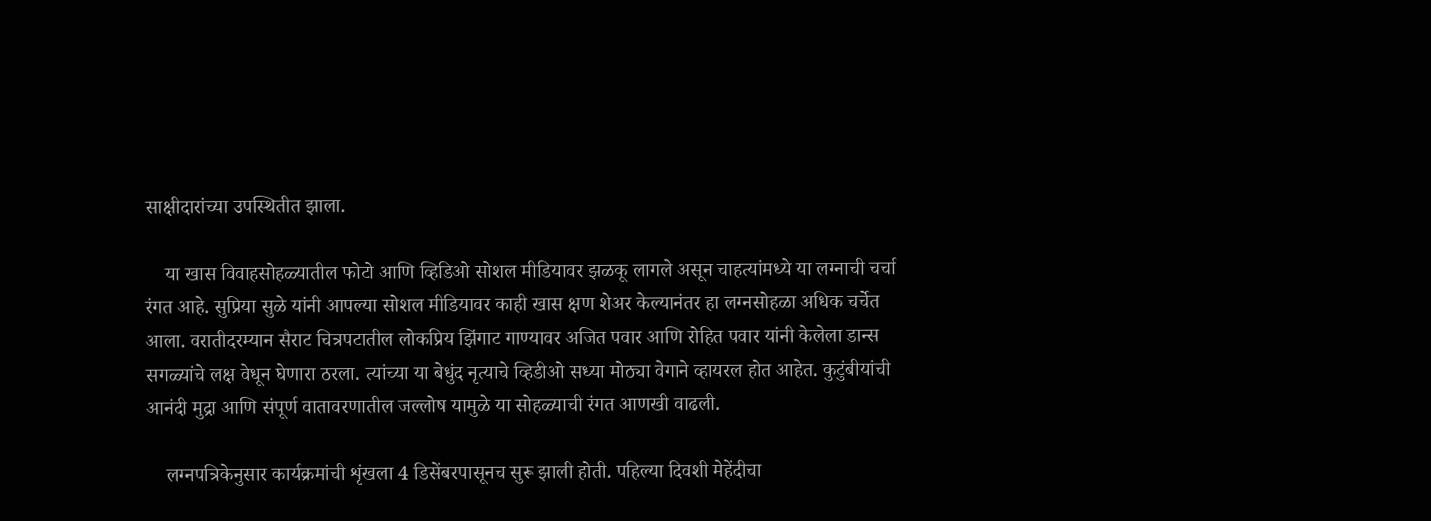साक्षीदारांच्या उपस्थितीत झाला.

    या खास विवाहसोहळ्यातील फोटो आणि व्हिडिओ सोशल मीडियावर झळकू लागले असून चाहत्यांमध्ये या लग्नाची चर्चा रंगत आहे. सुप्रिया सुळे यांनी आपल्या सोशल मीडियावर काही खास क्षण शेअर केल्यानंतर हा लग्नसोहळा अधिक चर्चेत आला. वरातीदरम्यान सैराट चित्रपटातील लोकप्रिय झिंगाट गाण्यावर अजित पवार आणि रोहित पवार यांनी केलेला डान्स सगळ्यांचे लक्ष वेधून घेणारा ठरला. त्यांच्या या बेधुंद नृत्याचे व्हिडीओ सध्या मोठ्या वेगाने व्हायरल होत आहेत. कुटुंबीयांची आनंदी मुद्रा आणि संपूर्ण वातावरणातील जल्लोष यामुळे या सोहळ्याची रंगत आणखी वाढली.

    लग्नपत्रिकेनुसार कार्यक्रमांची शृंखला 4 डिसेंबरपासूनच सुरू झाली होती. पहिल्या दिवशी मेहेंदीचा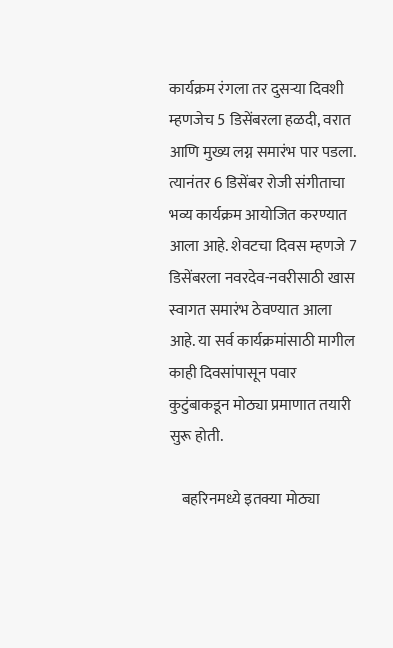कार्यक्रम रंगला तर दुसऱ्या दिवशी म्हणजेच 5 डिसेंबरला हळदी, वरात आणि मुख्य लग्न समारंभ पार पडला. त्यानंतर 6 डिसेंबर रोजी संगीताचा भव्य कार्यक्रम आयोजित करण्यात आला आहे. शेवटचा दिवस म्हणजे 7 डिसेंबरला नवरदेव-नवरीसाठी खास स्वागत समारंभ ठेवण्यात आला आहे. या सर्व कार्यक्रमांसाठी मागील काही दिवसांपासून पवार कुटुंबाकडून मोठ्या प्रमाणात तयारी सुरू होती.

    बहरिनमध्ये इतक्या मोठ्या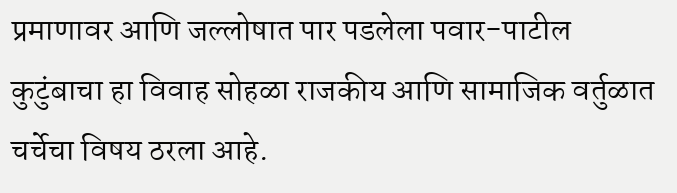प्रमाणावर आणि जल्लोषात पार पडलेला पवार-पाटील कुटुंबाचा हा विवाह सोहळा राजकीय आणि सामाजिक वर्तुळात चर्चेचा विषय ठरला आहे.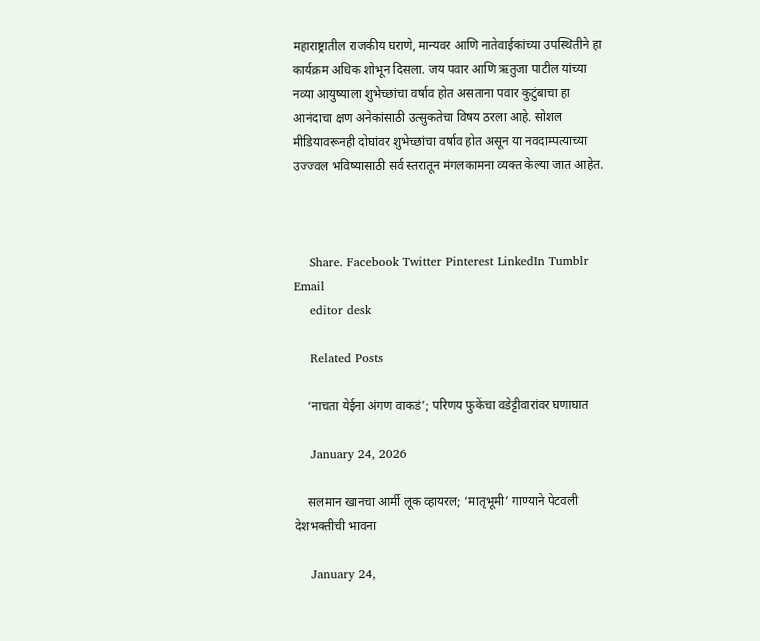महाराष्ट्रातील राजकीय घराणे, मान्यवर आणि नातेवाईकांच्या उपस्थितीने हा कार्यक्रम अधिक शोभून दिसला. जय पवार आणि ऋतुजा पाटील यांच्या नव्या आयुष्याला शुभेच्छांचा वर्षाव होत असताना पवार कुटुंबाचा हा आनंदाचा क्षण अनेकांसाठी उत्सुकतेचा विषय ठरला आहे. सोशल मीडियावरूनही दोघांवर शुभेच्छांचा वर्षाव होत असून या नवदाम्पत्याच्या उज्ज्वल भविष्यासाठी सर्व स्तरातून मंगलकामना व्यक्त केल्या जात आहेत.



    Share. Facebook Twitter Pinterest LinkedIn Tumblr Email
    editor desk

    Related Posts

    ‘नाचता येईना अंगण वाकडं’; परिणय फुकेंचा वडेट्टीवारांवर घणाघात

    January 24, 2026

    सलमान खानचा आर्मी लूक व्हायरल; ‘मातृभूमी’ गाण्याने पेटवली देशभक्तीची भावना

    January 24,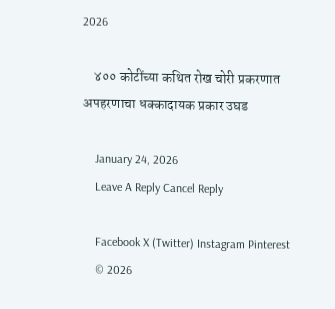2026

    ४०० कोटींच्या कथित रोख चोरी प्रकरणात अपहरणाचा धक्कादायक प्रकार उघड

    January 24, 2026
    Leave A Reply Cancel Reply

    Facebook X (Twitter) Instagram Pinterest
    © 2026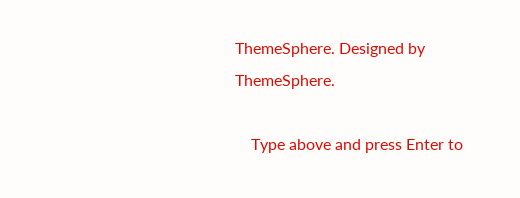ThemeSphere. Designed by ThemeSphere.

    Type above and press Enter to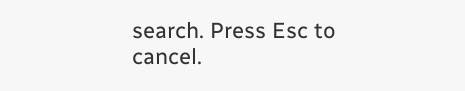search. Press Esc to cancel.